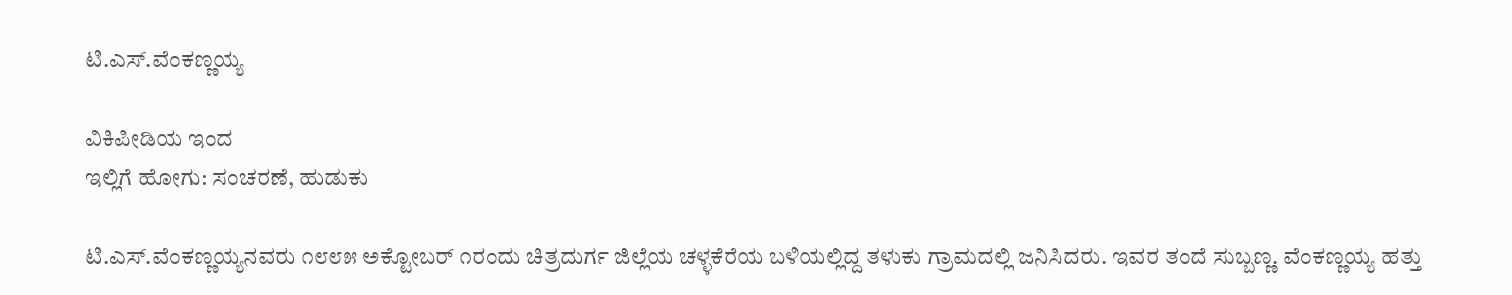ಟಿ.ಎಸ್.ವೆಂಕಣ್ಣಯ್ಯ

ವಿಕಿಪೀಡಿಯ ಇಂದ
ಇಲ್ಲಿಗೆ ಹೋಗು: ಸಂಚರಣೆ, ಹುಡುಕು

ಟಿ.ಎಸ್.ವೆಂಕಣ್ಣಯ್ಯನವರು ೧೮೮೫ ಅಕ್ಟೋಬರ್ ೧ರಂದು ಚಿತ್ರದುರ್ಗ ಜಿಲ್ಲೆಯ ಚಳ್ಳಕೆರೆಯ ಬಳಿಯಲ್ಲಿದ್ದ ತಳುಕು ಗ್ರಾಮದಲ್ಲಿ ಜನಿಸಿದರು. ಇವರ ತಂದೆ ಸುಬ್ಬಣ್ಣ. ವೆಂಕಣ್ಣಯ್ಯ ಹತ್ತು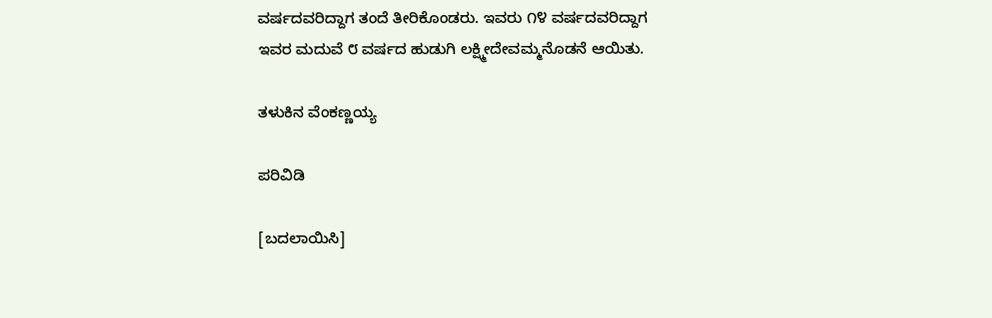ವರ್ಷದವರಿದ್ದಾಗ ತಂದೆ ತೀರಿಕೊಂಡರು. ಇವರು ೧೪ ವರ್ಷದವರಿದ್ದಾಗ ಇವರ ಮದುವೆ ೮ ವರ್ಷದ ಹುಡುಗಿ ಲಕ್ಷ್ಮೀದೇವಮ್ಮನೊಡನೆ ಆಯಿತು.

ತಳುಕಿನ ವೆಂಕಣ್ಣಯ್ಯ

ಪರಿವಿಡಿ

[ಬದಲಾಯಿಸಿ]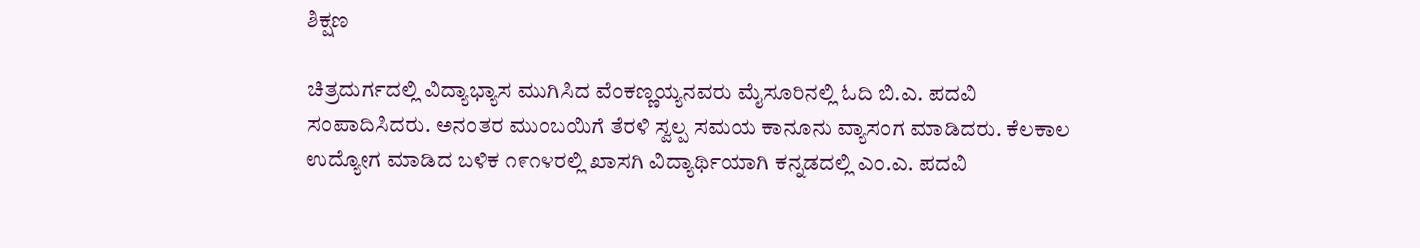ಶಿಕ್ಷಣ

ಚಿತ್ರದುರ್ಗದಲ್ಲಿ ವಿದ್ಯಾಭ್ಯಾಸ ಮುಗಿಸಿದ ವೆಂಕಣ್ಣಯ್ಯನವರು ಮೈಸೂರಿನಲ್ಲಿ ಓದಿ ಬಿ.ಎ. ಪದವಿ ಸಂಪಾದಿಸಿದರು. ಅನಂತರ ಮುಂಬಯಿಗೆ ತೆರಳಿ ಸ್ವಲ್ಪ ಸಮಯ ಕಾನೂನು ವ್ಯಾಸಂಗ ಮಾಡಿದರು. ಕೆಲಕಾಲ ಉದ್ಯೋಗ ಮಾಡಿದ ಬಳಿಕ ೧೯೧೪ರಲ್ಲಿ ಖಾಸಗಿ ವಿದ್ಯಾರ್ಥಿಯಾಗಿ ಕನ್ನಡದಲ್ಲಿ ಎಂ.ಎ. ಪದವಿ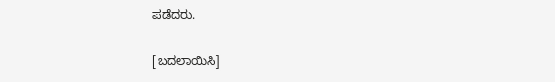ಪಡೆದರು.

[ಬದಲಾಯಿಸಿ]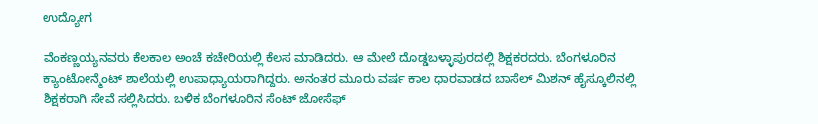ಉದ್ಯೋಗ

ವೆಂಕಣ್ಣಯ್ಯನವರು ಕೆಲಕಾಲ ಅಂಚೆ ಕಚೇರಿಯಲ್ಲಿ ಕೆಲಸ ಮಾಡಿದರು. ಆ ಮೇಲೆ ದೊಡ್ಡಬಳ್ಳಾಪುರದಲ್ಲಿ ಶಿಕ್ಷಕರದರು. ಬೆಂಗಳೂರಿನ ಕ್ಯಾಂಟೋನ್ಮೆಂಟ್ ಶಾಲೆಯಲ್ಲಿ ಉಪಾಧ್ಯಾಯರಾಗಿದ್ದರು. ಅನಂತರ ಮೂರು ವರ್ಷ ಕಾಲ ಧಾರವಾಡದ ಬಾಸೆಲ್ ಮಿಶನ್ ಹೈಸ್ಕೂಲಿನಲ್ಲಿ ಶಿಕ್ಷಕರಾಗಿ ಸೇವೆ ಸಲ್ಲಿಸಿದರು. ಬಳಿಕ ಬೆಂಗಳೂರಿನ ಸೆಂಟ್ ಜೋಸೆಫ್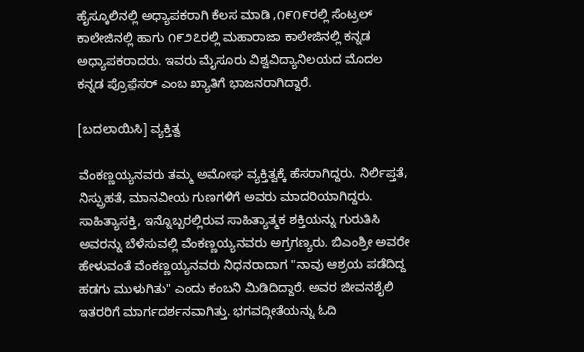ಹೈಸ್ಕೂಲಿನಲ್ಲಿ ಅಧ್ಯಾಪಕರಾಗಿ ಕೆಲಸ ಮಾಡಿ ,೧೯೧೯ರಲ್ಲಿ ಸೆಂಟ್ರಲ್ ಕಾಲೇಜಿನಲ್ಲಿ ಹಾಗು ೧೯೨೭ರಲ್ಲಿ ಮಹಾರಾಜಾ ಕಾಲೇಜಿನಲ್ಲಿ ಕನ್ನಡ ಅಧ್ಯಾಪಕರಾದರು. ಇವರು ಮೈಸೂರು ವಿಶ್ವವಿದ್ಯಾನಿಲಯದ ಮೊದಲ ಕನ್ನಡ ಪ್ರೊಫ಼ೆಸರ್ ಎಂಬ ಖ್ಯಾತಿಗೆ ಭಾಜನರಾಗಿದ್ದಾರೆ.

[ಬದಲಾಯಿಸಿ] ವ್ಯಕ್ತಿತ್ವ

ವೆಂಕಣ್ಣಯ್ಯನವರು ತಮ್ಮ ಅಮೋಘ ವ್ಯಕ್ತಿತ್ವಕ್ಕೆ ಹೆಸರಾಗಿದ್ದರು. ನಿರ್ಲಿಪ್ತತೆ, ನಿಸ್ಪ್ರುಹತೆ, ಮಾನವೀಯ ಗುಣಗಳಿಗೆ ಅವರು ಮಾದರಿಯಾಗಿದ್ದರು. ಸಾಹಿತ್ಯಾಸಕ್ತಿ, ಇನ್ನೊಬ್ಬರಲ್ಲಿರುವ ಸಾಹಿತ್ಯಾತ್ಮಕ ಶಕ್ತಿಯನ್ನು ಗುರುತಿಸಿ ಅವರನ್ನು ಬೆಳೆಸುವಲ್ಲಿ ವೆಂಕಣ್ಣಯ್ಯನವರು ಅಗ್ರಗಣ್ಯರು. ಬಿಎಂಶ್ರೀ ಅವರೇ ಹೇಳುವಂತೆ ವೆಂಕಣ್ಣಯ್ಯನವರು ನಿಧನರಾದಾಗ "ನಾವು ಆಶ್ರಯ ಪಡೆದಿದ್ದ ಹಡಗು ಮುಳುಗಿತು" ಎಂದು ಕಂಬನಿ ಮಿಡಿದಿದ್ದಾರೆ. ಅವರ ಜೀವನಶೈಲಿ ಇತರರಿಗೆ ಮಾರ್ಗದರ್ಶನವಾಗಿತ್ತು. ಭಗವದ್ಗೀತೆಯನ್ನು ಓದಿ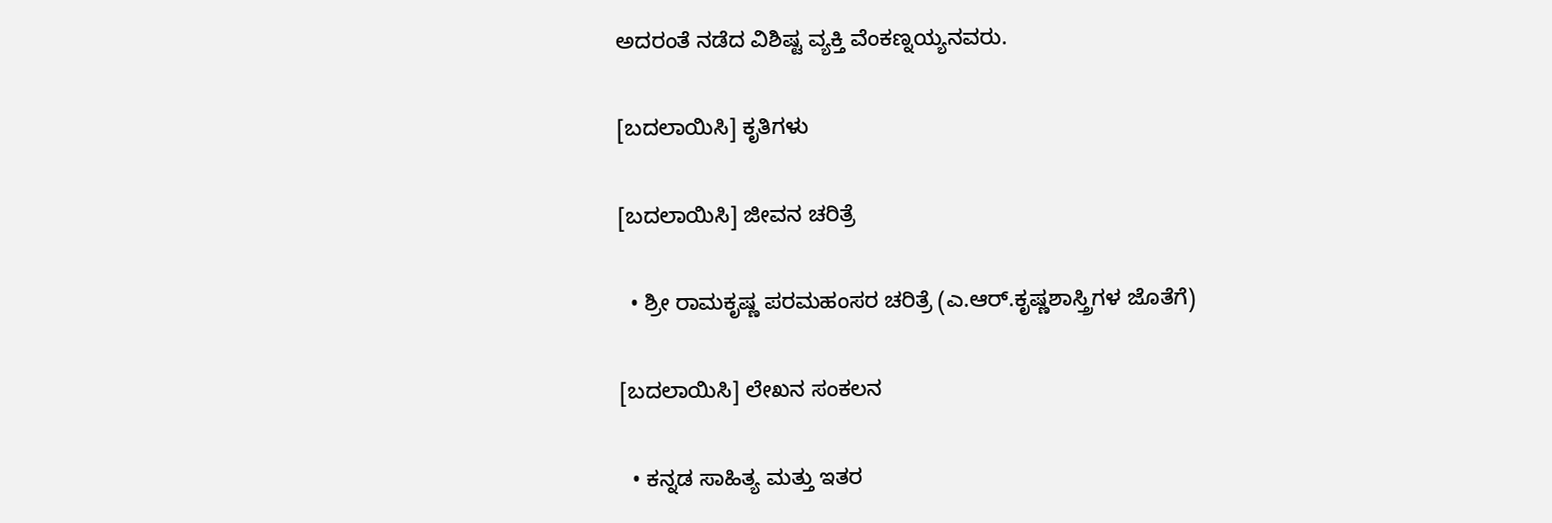ಅದರಂತೆ ನಡೆದ ವಿಶಿಷ್ಟ ವ್ಯಕ್ತಿ ವೆಂಕಣ್ನಯ್ಯನವರು.

[ಬದಲಾಯಿಸಿ] ಕೃತಿಗಳು

[ಬದಲಾಯಿಸಿ] ಜೀವನ ಚರಿತ್ರೆ

  • ಶ್ರೀ ರಾಮಕೃಷ್ಣ ಪರಮಹಂಸರ ಚರಿತ್ರೆ (ಎ.ಆರ್.ಕೃಷ್ಣಶಾಸ್ತ್ರಿಗಳ ಜೊತೆಗೆ)

[ಬದಲಾಯಿಸಿ] ಲೇಖನ ಸಂಕಲನ

  • ಕನ್ನಡ ಸಾಹಿತ್ಯ ಮತ್ತು ಇತರ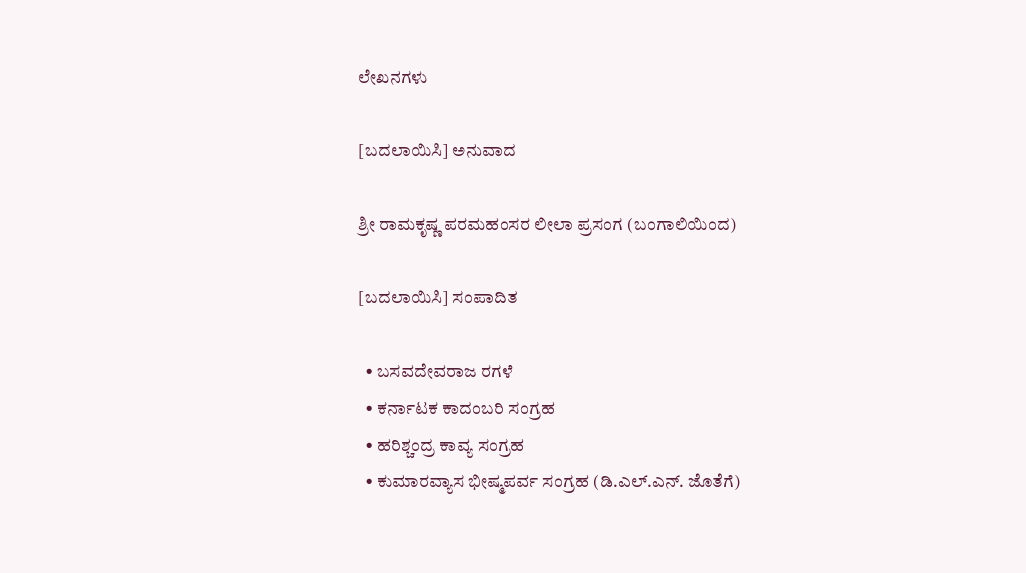ಲೇಖನಗಳು

[ಬದಲಾಯಿಸಿ] ಅನುವಾದ

ಶ್ರೀ ರಾಮಕೃಷ್ಣ ಪರಮಹಂಸರ ಲೀಲಾ ಪ್ರಸಂಗ (ಬಂಗಾಲಿಯಿಂದ)

[ಬದಲಾಯಿಸಿ] ಸಂಪಾದಿತ

  • ಬಸವದೇವರಾಜ ರಗಳೆ
  • ಕರ್ನಾಟಕ ಕಾದಂಬರಿ ಸಂಗ್ರಹ
  • ಹರಿಶ್ಚಂದ್ರ ಕಾವ್ಯ ಸಂಗ್ರಹ
  • ಕುಮಾರವ್ಯಾಸ ಭೀಷ್ಮಪರ್ವ ಸಂಗ್ರಹ (ಡಿ.ಎಲ್.ಎನ್. ಜೊತೆಗೆ)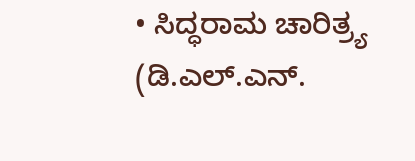• ಸಿದ್ಧರಾಮ ಚಾರಿತ್ರ್ಯ (ಡಿ.ಎಲ್.ಎನ್.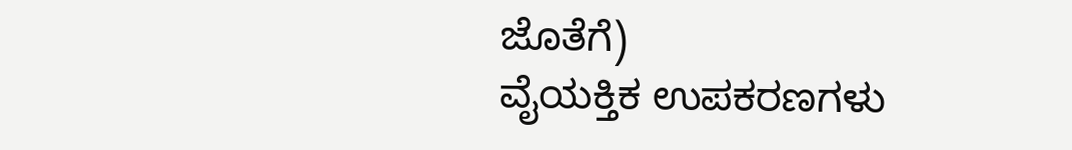ಜೊತೆಗೆ)
ವೈಯಕ್ತಿಕ ಉಪಕರಣಗಳು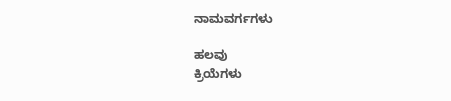ನಾಮವರ್ಗಗಳು

ಹಲವು
ಕ್ರಿಯೆಗಳು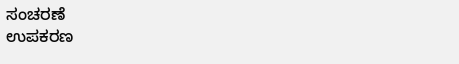ಸಂಚರಣೆ
ಉಪಕರಣ